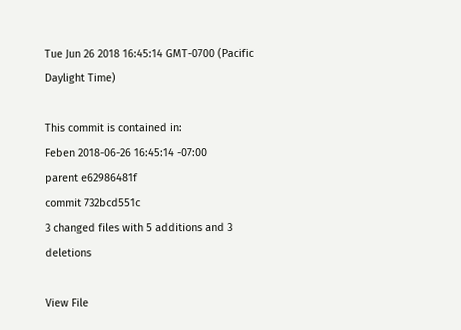Tue Jun 26 2018 16:45:14 GMT-0700 (Pacific Daylight Time)

This commit is contained in:
Feben 2018-06-26 16:45:14 -07:00
parent e62986481f
commit 732bcd551c
3 changed files with 5 additions and 3 deletions

View File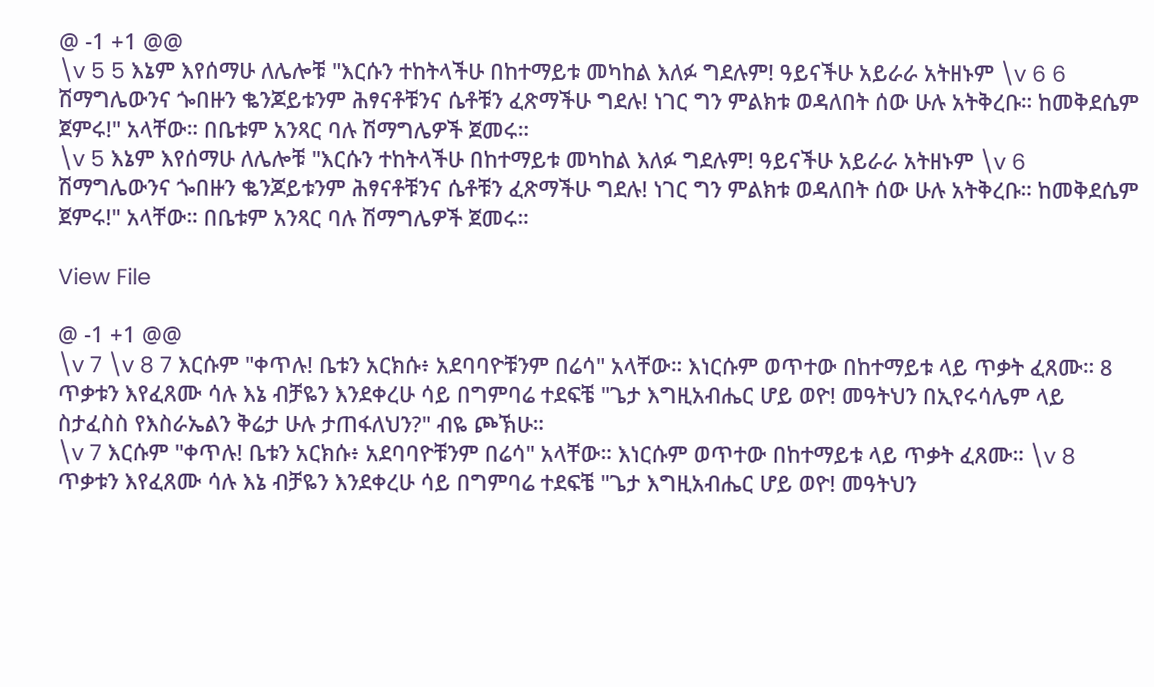@ -1 +1 @@
\v 5 5 እኔም እየሰማሁ ለሌሎቹ "እርሱን ተከትላችሁ በከተማይቱ መካከል እለፉ ግደሉም! ዓይናችሁ አይራራ አትዘኑም \v 6 6 ሽማግሌውንና ጐበዙን ቈንጆይቱንም ሕፃናቶቹንና ሴቶቹን ፈጽማችሁ ግደሉ! ነገር ግን ምልክቱ ወዳለበት ሰው ሁሉ አትቅረቡ። ከመቅደሴም ጀምሩ!" አላቸው። በቤቱም አንጻር ባሉ ሽማግሌዎች ጀመሩ።
\v 5 እኔም እየሰማሁ ለሌሎቹ "እርሱን ተከትላችሁ በከተማይቱ መካከል እለፉ ግደሉም! ዓይናችሁ አይራራ አትዘኑም \v 6 ሽማግሌውንና ጐበዙን ቈንጆይቱንም ሕፃናቶቹንና ሴቶቹን ፈጽማችሁ ግደሉ! ነገር ግን ምልክቱ ወዳለበት ሰው ሁሉ አትቅረቡ። ከመቅደሴም ጀምሩ!" አላቸው። በቤቱም አንጻር ባሉ ሽማግሌዎች ጀመሩ።

View File

@ -1 +1 @@
\v 7 \v 8 7 እርሱም "ቀጥሉ! ቤቱን አርክሱ፥ አደባባዮቹንም በሬሳ" አላቸው። እነርሱም ወጥተው በከተማይቱ ላይ ጥቃት ፈጸሙ። 8 ጥቃቱን እየፈጸሙ ሳሉ እኔ ብቻዬን እንደቀረሁ ሳይ በግምባሬ ተደፍቼ "ጌታ እግዚአብሔር ሆይ ወዮ! መዓትህን በኢየሩሳሌም ላይ ስታፈስስ የእስራኤልን ቅሬታ ሁሉ ታጠፋለህን?" ብዬ ጮኽሁ።
\v 7 እርሱም "ቀጥሉ! ቤቱን አርክሱ፥ አደባባዮቹንም በሬሳ" አላቸው። እነርሱም ወጥተው በከተማይቱ ላይ ጥቃት ፈጸሙ። \v 8 ጥቃቱን እየፈጸሙ ሳሉ እኔ ብቻዬን እንደቀረሁ ሳይ በግምባሬ ተደፍቼ "ጌታ እግዚአብሔር ሆይ ወዮ! መዓትህን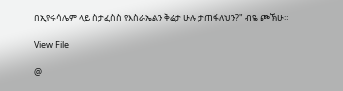በኢየሩሳሌም ላይ ስታፈስስ የእስራኤልን ቅሬታ ሁሉ ታጠፋለህን?" ብዬ ጮኽሁ።

View File

@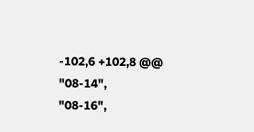-102,6 +102,8 @@
"08-14",
"08-16",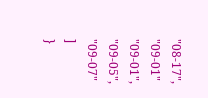"08-17",
"09-01"
"09-01",
"09-05",
"09-07"
]
}